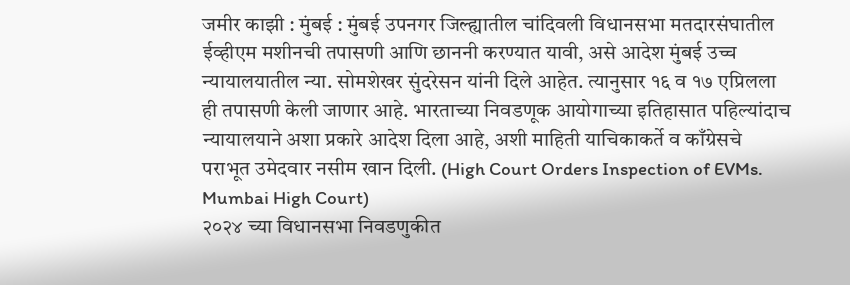जमीर काझी : मुंबई : मुंबई उपनगर जिल्ह्यातील चांदिवली विधानसभा मतदारसंघातील ईव्हीएम मशीनची तपासणी आणि छाननी करण्यात यावी, असे आदेश मुंबई उच्च न्यायालयातील न्या. सोमशेखर सुंदरेसन यांनी दिले आहेत. त्यानुसार १६ व १७ एप्रिलला ही तपासणी केली जाणार आहे. भारताच्या निवडणूक आयोगाच्या इतिहासात पहिल्यांदाच न्यायालयाने अशा प्रकारे आदेश दिला आहे, अशी माहिती याचिकाकर्ते व काँग्रेसचे पराभूत उमेदवार नसीम खान दिली. (High Court Orders Inspection of EVMs. Mumbai High Court)
२०२४ च्या विधानसभा निवडणुकीत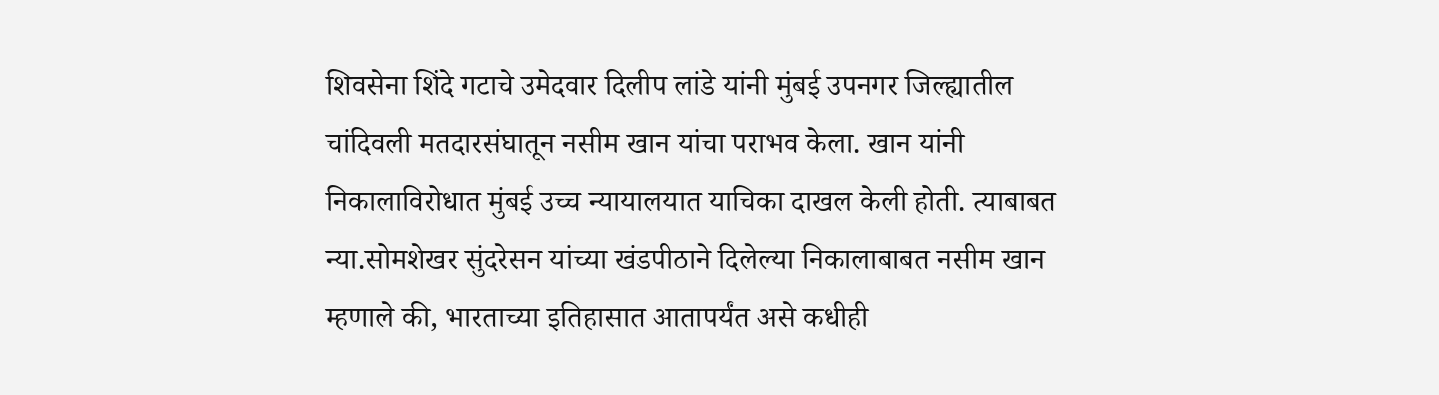शिवसेना शिंदे गटाचे उमेदवार दिलीप लांडे यांनी मुंबई उपनगर जिल्ह्यातील चांदिवली मतदारसंघातून नसीम खान यांचा पराभव केला. खान यांनी निकालाविरोधात मुंबई उच्च न्यायालयात याचिका दाखल केली होती. त्याबाबत न्या.सोमशेखर सुंदरेसन यांच्या खंडपीठाने दिलेल्या निकालाबाबत नसीम खान म्हणाले की, भारताच्या इतिहासात आतापर्यंत असे कधीही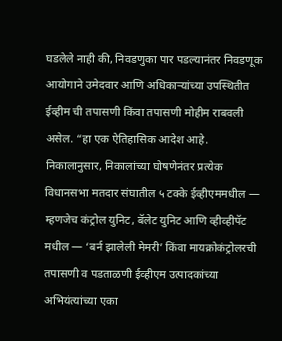घडलेले नाही की, निवडणुका पार पडल्यानंतर निवडणूक आयोगाने उमेदवार आणि अधिकाऱ्यांच्या उपस्थितीत ईव्हीम ची तपासणी किंवा तपासणी मोहीम राबवली असेल. “हा एक ऐतिहासिक आदेश आहे. निकालानुसार, निकालांच्या घोषणेनंतर प्रत्येक विधानसभा मतदार संघातील ५ टक्के ईव्हीएममधील — म्हणजेच कंट्रोल युनिट, बॅलेट युनिट आणि व्हीव्हीपॅट मधील — ‘बर्न झालेली मेमरी’ किंवा मायक्रोकंट्रोलरची तपासणी व पडताळणी ईव्हीएम उत्पादकांच्या अभियंत्यांच्या एका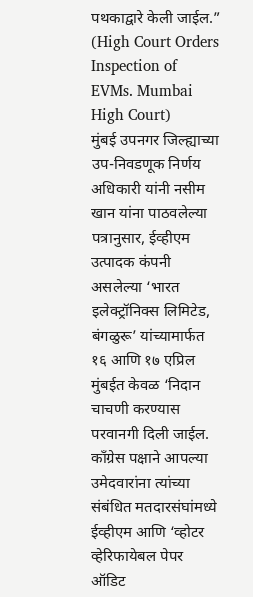पथकाद्वारे केली जाईल.” (High Court Orders Inspection of EVMs. Mumbai High Court)
मुंबई उपनगर जिल्ह्याच्या उप-निवडणूक निर्णय अधिकारी यांनी नसीम खान यांना पाठवलेल्या पत्रानुसार, ईव्हीएम उत्पादक कंपनी असलेल्या ‘भारत इलेक्ट्रॉनिक्स लिमिटेड, बंगळुरू’ यांच्यामार्फत १६ आणि १७ एप्रिल मुंबईत केवळ ‘निदान चाचणी करण्यास परवानगी दिली जाईल. काँग्रेस पक्षाने आपल्या उमेदवारांना त्यांच्या संबंधित मतदारसंघांमध्ये ईव्हीएम आणि ‘व्होटर व्हेरिफायेबल पेपर ऑडिट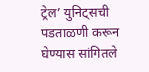ट्रेल’ युनिट्सची पडताळणी करून घेण्यास सांगितले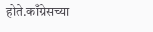होते.काँग्रेसच्या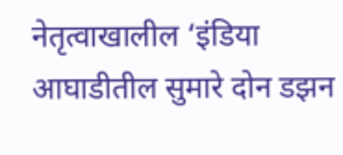नेतृत्वाखालील ‘इंडिया आघाडीतील सुमारे दोन डझन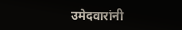उमेदवारांनी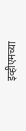इव्हीएमच्या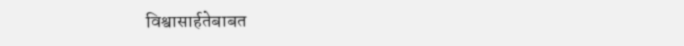विश्वासार्हतेबाबत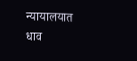न्यायालयात धाव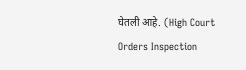घेतली आहे. (High Court Orders Inspection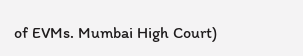of EVMs. Mumbai High Court)